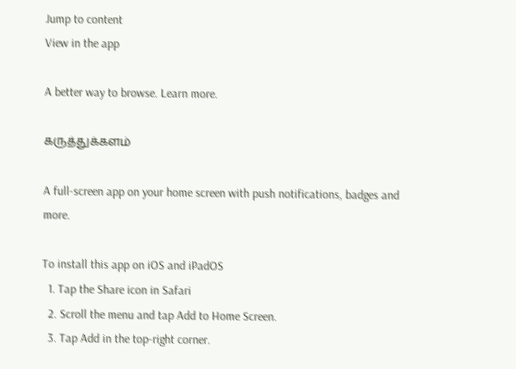Jump to content
View in the app

A better way to browse. Learn more.

கருத்துக்களம்

A full-screen app on your home screen with push notifications, badges and more.

To install this app on iOS and iPadOS
  1. Tap the Share icon in Safari
  2. Scroll the menu and tap Add to Home Screen.
  3. Tap Add in the top-right corner.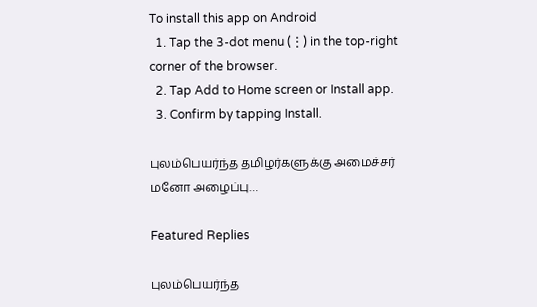To install this app on Android
  1. Tap the 3-dot menu (⋮) in the top-right corner of the browser.
  2. Tap Add to Home screen or Install app.
  3. Confirm by tapping Install.

புலம்பெயர்ந்த தமிழர்களுக்கு அமைச்சர் மனோ அழைப்பு…

Featured Replies

புலம்பெயர்ந்த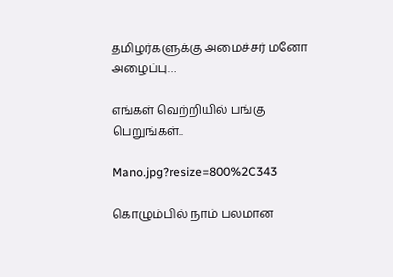தமிழர்களுக்கு அமைச்சர் மனோ அழைப்பு…

எங்கள் வெற்றியில் பங்கு பெறுங்கள்..

Mano.jpg?resize=800%2C343

கொழும்பில் நாம் பலமான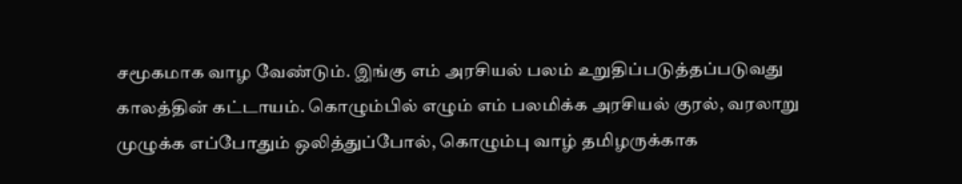சமூகமாக வாழ வேண்டும். இங்கு எம் அரசியல் பலம் உறுதிப்படுத்தப்படுவது காலத்தின் கட்டாயம். கொழும்பில் எழும் எம் பலமிக்க அரசியல் குரல், வரலாறு முழுக்க எப்போதும் ஒலித்துப்போல், கொழும்பு வாழ் தமிழருக்காக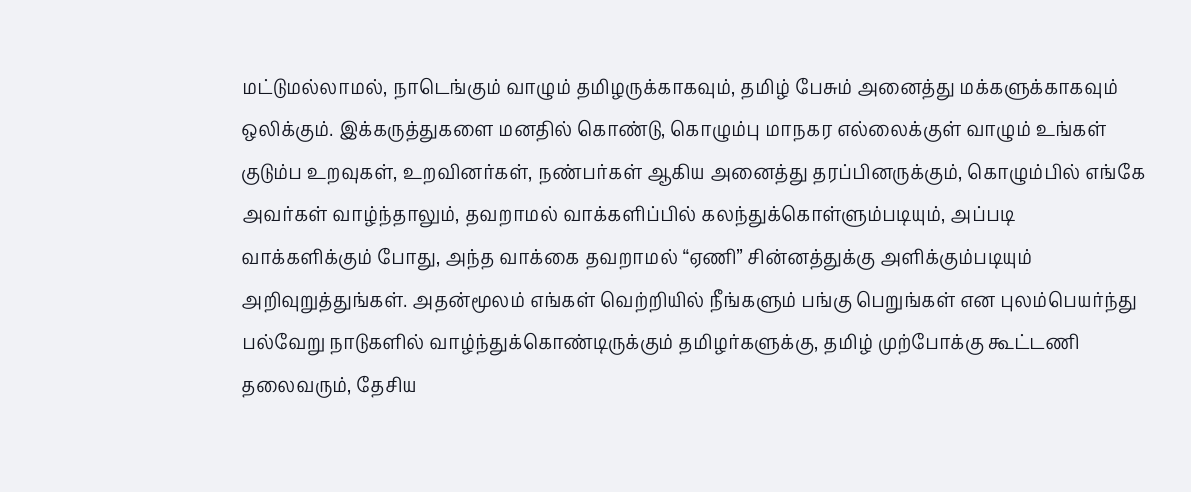மட்டுமல்லாமல், நாடெங்கும் வாழும் தமிழருக்காகவும், தமிழ் பேசும் அனைத்து மக்களுக்காகவும் ஒலிக்கும். இக்கருத்துகளை மனதில் கொண்டு, கொழும்பு மாநகர எல்லைக்குள் வாழும் உங்கள் குடும்ப உறவுகள், உறவினர்கள், நண்பர்கள் ஆகிய அனைத்து தரப்பினருக்கும், கொழும்பில் எங்கே அவர்கள் வாழ்ந்தாலும், தவறாமல் வாக்களிப்பில் கலந்துக்கொள்ளும்படியும், அப்படி வாக்களிக்கும் போது, அந்த வாக்கை தவறாமல் “ஏணி” சின்னத்துக்கு அளிக்கும்படியும் அறிவுறுத்துங்கள். அதன்மூலம் எங்கள் வெற்றியில் நீங்களும் பங்கு பெறுங்கள் என புலம்பெயர்ந்து பல்வேறு நாடுகளில் வாழ்ந்துக்கொண்டிருக்கும் தமிழர்களுக்கு, தமிழ் முற்போக்கு கூட்டணி தலைவரும், தேசிய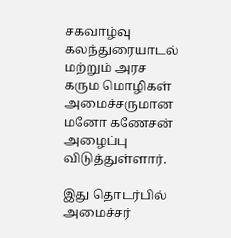சகவாழ்வு கலந்துரையாடல் மற்றும் அரச கரும மொழிகள் அமைச்சருமான மனோ கணேசன் அழைப்பு விடுத்துள்ளார்.

இது தொடர்பில் அமைச்சர்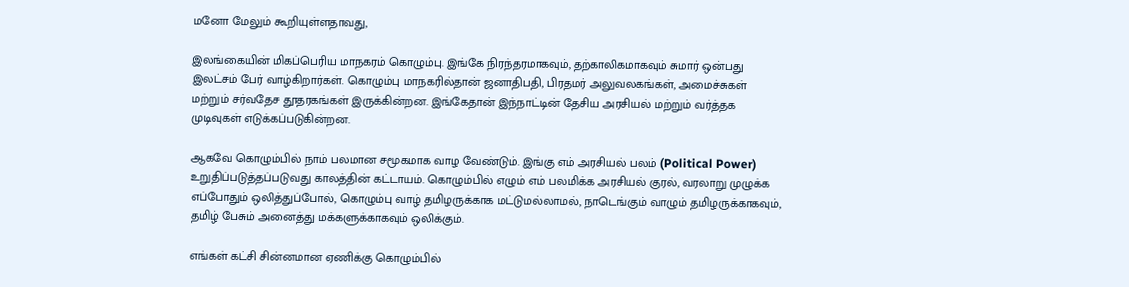மனோ மேலும் கூறியுள்ளதாவது,

இலங்கையின் மிகப்பெரிய மாநகரம் கொழும்பு. இங்கே நிரந்தரமாகவும், தற்காலிகமாகவும் சுமார் ஒன்பது இலட்சம் பேர் வாழ்கிறார்கள். கொழும்பு மாநகரில்தான் ஜனாதிபதி, பிரதமர் அலுவலகங்கள், அமைச்சுகள் மற்றும் சர்வதேச தூதரகங்கள் இருக்கின்றன. இங்கேதான் இந்நாட்டின் தேசிய அரசியல் மற்றும் வர்த்தக முடிவுகள் எடுக்கப்படுகின்றன.

ஆகவே கொழும்பில் நாம் பலமான சமூகமாக வாழ வேண்டும். இங்கு எம் அரசியல் பலம் (Political Power) உறுதிப்படுத்தப்படுவது காலத்தின் கட்டாயம். கொழும்பில் எழும் எம் பலமிக்க அரசியல் குரல், வரலாறு முழுக்க எப்போதும் ஒலித்துப்போல், கொழும்பு வாழ் தமிழருக்காக மட்டுமல்லாமல், நாடெங்கும் வாழும் தமிழருக்காகவும், தமிழ் பேசும் அனைத்து மக்களுக்காகவும் ஒலிக்கும்.

எங்கள் கட்சி சின்னமான ஏணிக்கு கொழும்பில்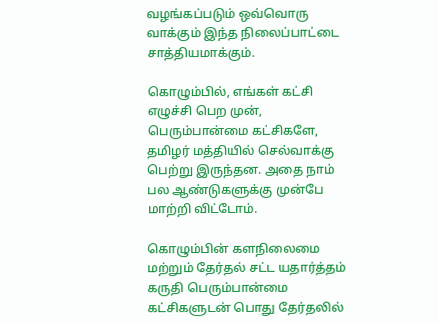வழங்கப்படும் ஒவ்வொரு வாக்கும் இந்த நிலைப்பாட்டை சாத்தியமாக்கும்.

கொழும்பில், எங்கள் கட்சி எழுச்சி பெற முன், பெரும்பான்மை கட்சிகளே, தமிழர் மத்தியில் செல்வாக்கு பெற்று இருந்தன. அதை நாம் பல ஆண்டுகளுக்கு முன்பே மாற்றி விட்டோம்.

கொழும்பின் களநிலைமை மற்றும் தேர்தல் சட்ட யதார்த்தம் கருதி பெரும்பான்மை கட்சிகளுடன் பொது தேர்தலில்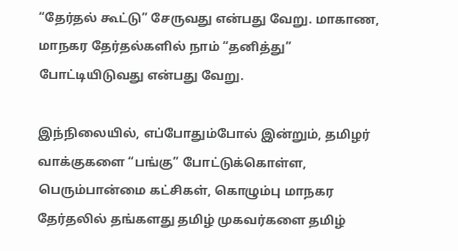“தேர்தல் கூட்டு” சேருவது என்பது வேறு. மாகாண, மாநகர தேர்தல்களில் நாம் “தனித்து” போட்டியிடுவது என்பது வேறு.

இந்நிலையில், எப்போதும்போல் இன்றும், தமிழர் வாக்குகளை “பங்கு” போட்டுக்கொள்ள, பெரும்பான்மை கட்சிகள், கொழும்பு மாநகர தேர்தலில் தங்களது தமிழ் முகவர்களை தமிழ்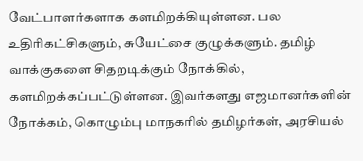வேட்பாளர்களாக களமிறக்கியுள்ளன. பல உதிரிகட்சிகளும், சுயேட்சை குழுக்களும். தமிழ் வாக்குகளை சிதறடிக்கும் நோக்கில், களமிறக்கப்பட்டுள்ளன. இவர்களது எஜமானர்களின் நோக்கம், கொழும்பு மாநகரில் தமிழர்கள், அரசியல்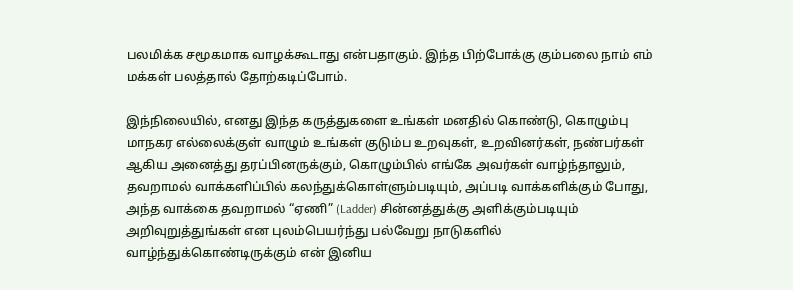பலமிக்க சமூகமாக வாழக்கூடாது என்பதாகும். இந்த பிற்போக்கு கும்பலை நாம் எம் மக்கள் பலத்தால் தோற்கடிப்போம்.

இந்நிலையில், எனது இந்த கருத்துகளை உங்கள் மனதில் கொண்டு, கொழும்பு மாநகர எல்லைக்குள் வாழும் உங்கள் குடும்ப உறவுகள், உறவினர்கள், நண்பர்கள் ஆகிய அனைத்து தரப்பினருக்கும், கொழும்பில் எங்கே அவர்கள் வாழ்ந்தாலும், தவறாமல் வாக்களிப்பில் கலந்துக்கொள்ளும்படியும், அப்படி வாக்களிக்கும் போது, அந்த வாக்கை தவறாமல் “ஏணி” (Ladder) சின்னத்துக்கு அளிக்கும்படியும் அறிவுறுத்துங்கள் என புலம்பெயர்ந்து பல்வேறு நாடுகளில் வாழ்ந்துக்கொண்டிருக்கும் என் இனிய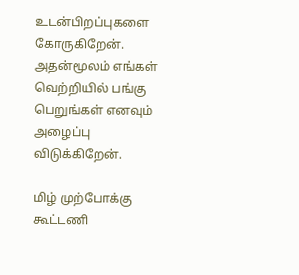உடன்பிறப்புகளை கோருகிறேன். அதன்மூலம் எங்கள் வெற்றியில் பங்கு பெறுங்கள் எனவும் அழைப்பு விடுக்கிறேன்.

மிழ் முற்போக்கு கூட்டணி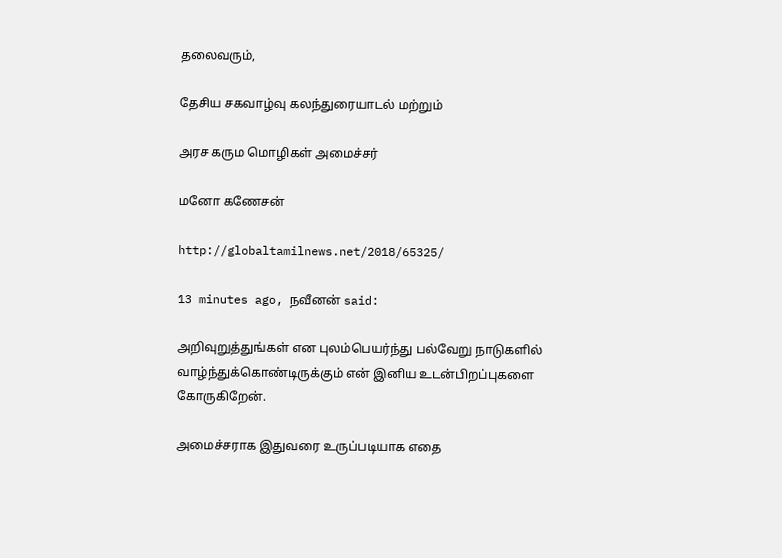தலைவரும்,

தேசிய சகவாழ்வு கலந்துரையாடல் மற்றும்

அரச கரும மொழிகள் அமைச்சர்

மனோ கணேசன்

http://globaltamilnews.net/2018/65325/

13 minutes ago, நவீனன் said:

அறிவுறுத்துங்கள் என புலம்பெயர்ந்து பல்வேறு நாடுகளில் வாழ்ந்துக்கொண்டிருக்கும் என் இனிய உடன்பிறப்புகளை கோருகிறேன்.

அமைச்சராக இதுவரை உருப்படியாக எதை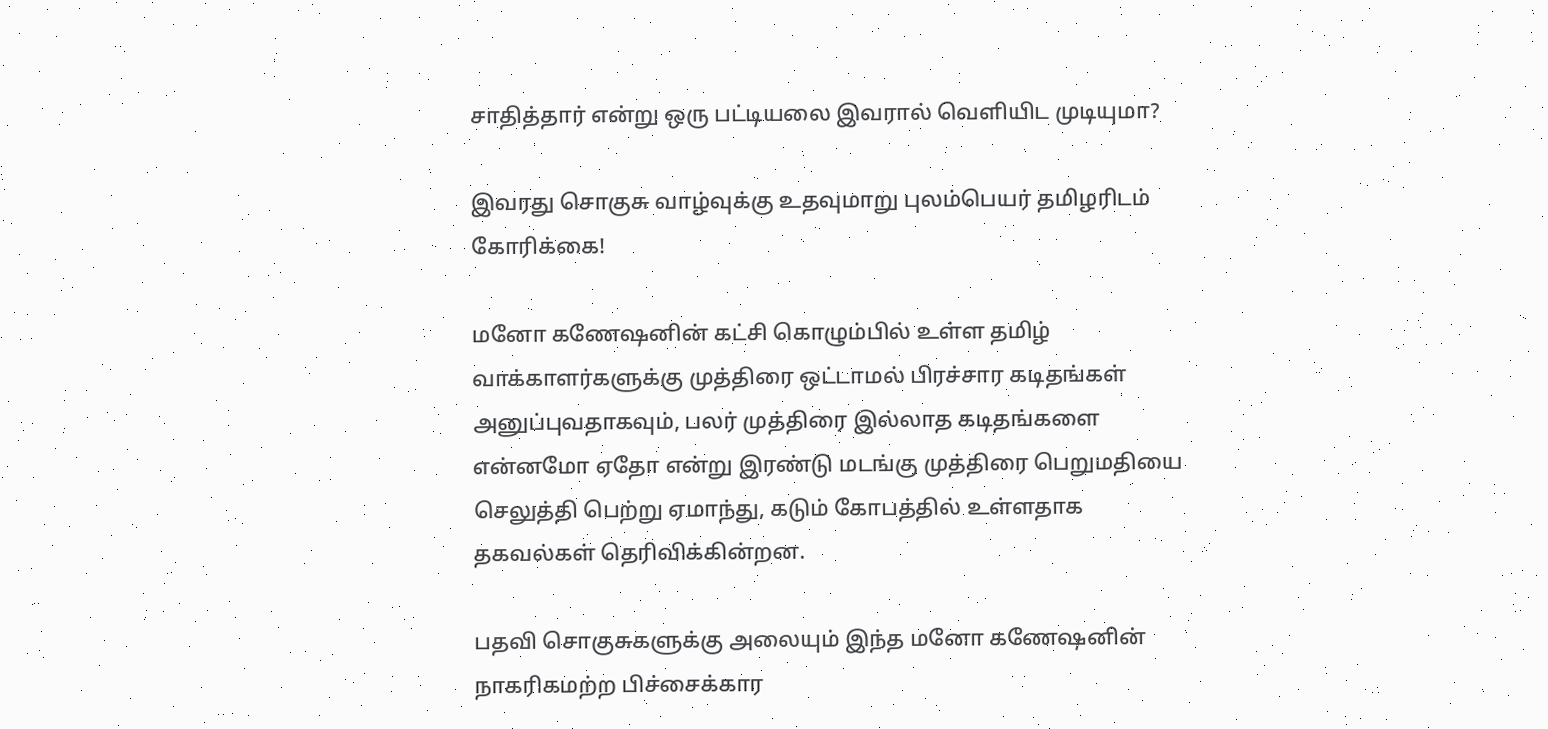சாதித்தார் என்று ஒரு பட்டியலை இவரால் வெளியிட முடியுமா?

இவரது சொகுசு வாழ்வுக்கு உதவுமாறு புலம்பெயர் தமிழரிடம் கோரிக்கை!

மனோ கணேஷனின் கட்சி கொழும்பில் உள்ள தமிழ் வாக்காளர்களுக்கு முத்திரை ஒட்டாமல் பிரச்சார கடிதங்கள் அனுப்புவதாகவும், பலர் முத்திரை இல்லாத கடிதங்களை என்னமோ ஏதோ என்று இரண்டு மடங்கு முத்திரை பெறுமதியை செலுத்தி பெற்று ஏமாந்து, கடும் கோபத்தில் உள்ளதாக தகவல்கள் தெரிவிக்கின்றன.

பதவி சொகுசுகளுக்கு அலையும் இந்த மனோ கணேஷனின் நாகரிகமற்ற பிச்சைக்கார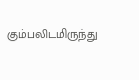கும்பலிடமிருந்து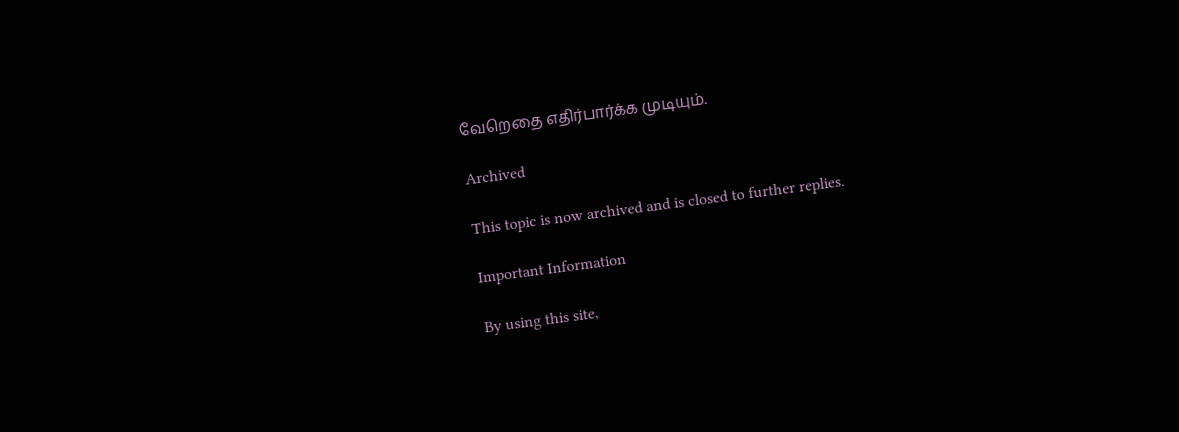வேறெதை எதிர்பார்க்க முடியும்.

Archived

This topic is now archived and is closed to further replies.

Important Information

By using this site,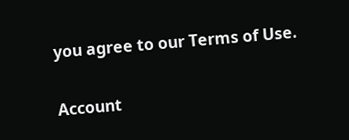you agree to our Terms of Use.

Account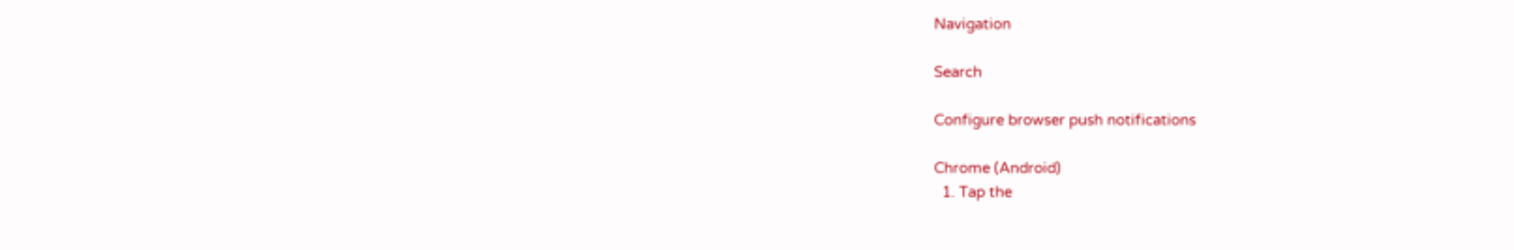Navigation

Search

Configure browser push notifications

Chrome (Android)
  1. Tap the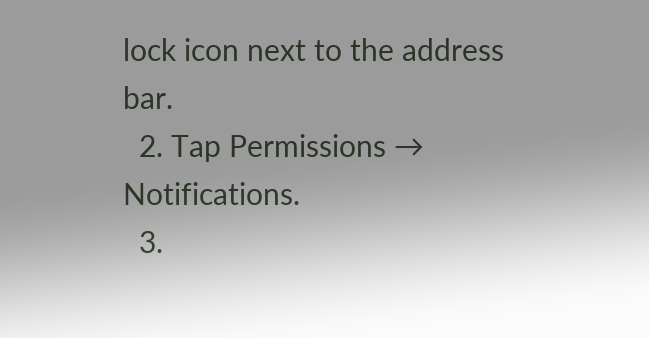lock icon next to the address bar.
  2. Tap Permissions → Notifications.
  3.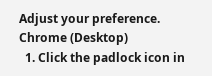Adjust your preference.
Chrome (Desktop)
  1. Click the padlock icon in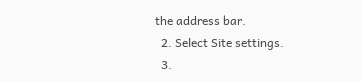the address bar.
  2. Select Site settings.
  3.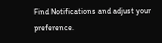Find Notifications and adjust your preference.